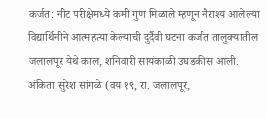कर्जत: नीट परीक्षेमध्ये कमी गुण मिळाले म्हणून नैराश्य आलेल्या विद्यार्थिनीने आत्महत्या केल्याची दुर्दैवी घटना कर्जत तालुक्यातील जलालपूर येथे काल, शनिवारी सायंकाळी उघडकीस आली. अंकिता सुरेश सांगळे (वय १९, रा. जलालपूर,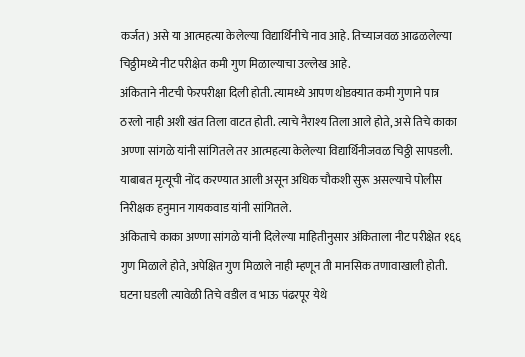कर्जत) असे या आत्महत्या केलेल्या विद्यार्थिनीचे नाव आहे. तिच्याजवळ आढळलेल्या चिठ्ठीमध्ये नीट परीक्षेत कमी गुण मिळाल्याचा उल्लेख आहे.
अंकिताने नीटची फेरपरीक्षा दिली होती. त्यामध्ये आपण थोडक्यात कमी गुणाने पात्र ठरलो नाही अशी खंत तिला वाटत होती. त्याचे नैराश्य तिला आले होते, असे तिचे काका अण्णा सांगळे यांनी सांगितले तर आत्महत्या केलेल्या विद्यार्थिनीजवळ चिठ्ठी सापडली. याबाबत मृत्यूची नोंद करण्यात आली असून अधिक चौकशी सुरू असल्याचे पोलीस निरीक्षक हनुमान गायकवाड यांनी सांगितले.
अंकिताचे काका अण्णा सांगळे यांनी दिलेल्या माहितीनुसार अंकिताला नीट परीक्षेत १६६ गुण मिळाले होते, अपेक्षित गुण मिळाले नाही म्हणून ती मानसिक तणावाखाली होती. घटना घडली त्यावेळी तिचे वडील व भाऊ पंढरपूर येथे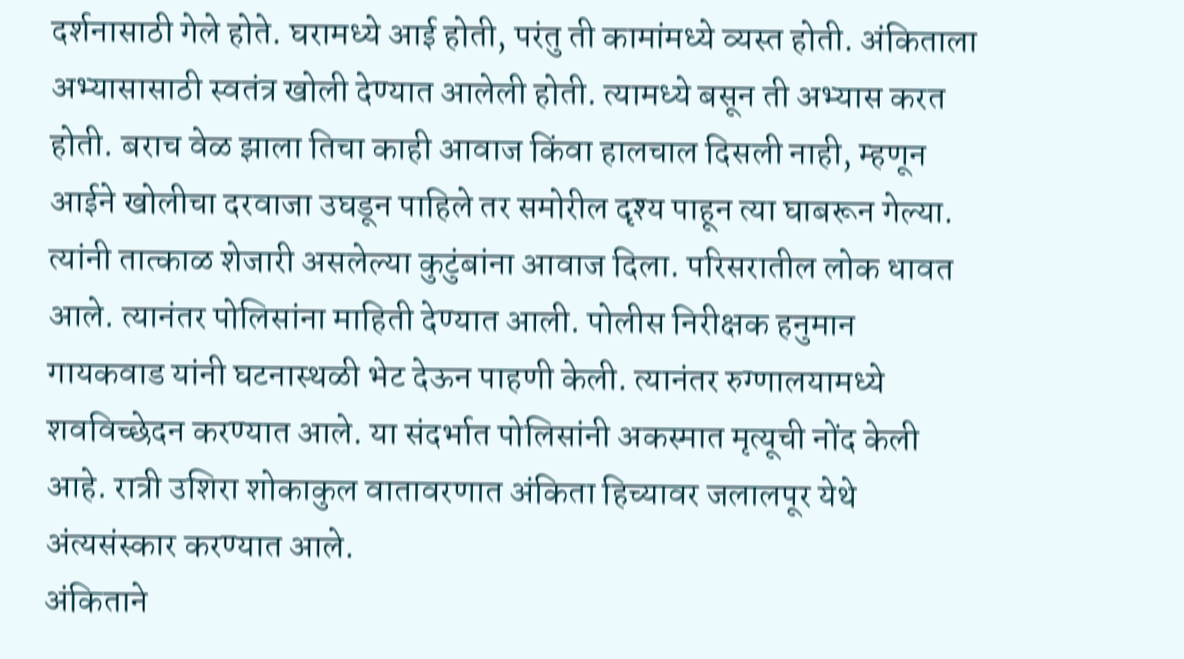दर्शनासाठी गेले होते. घरामध्ये आई होती, परंतु ती कामांमध्ये व्यस्त होती. अंकिताला अभ्यासासाठी स्वतंत्र खोली देण्यात आलेली होती. त्यामध्ये बसून ती अभ्यास करत होती. बराच वेळ झाला तिचा काही आवाज किंवा हालचाल दिसली नाही, म्हणून आईने खोलीचा दरवाजा उघडून पाहिले तर समोरील दृश्य पाहून त्या घाबरून गेल्या.
त्यांनी तात्काळ शेजारी असलेल्या कुटुंबांना आवाज दिला. परिसरातील लोक धावत आले. त्यानंतर पोलिसांना माहिती देण्यात आली. पोलीस निरीक्षक हनुमान गायकवाड यांनी घटनास्थळी भेट देऊन पाहणी केली. त्यानंतर रुग्णालयामध्ये शवविच्छेदन करण्यात आले. या संदर्भात पोलिसांनी अकस्मात मृत्यूची नोंद केली आहे. रात्री उशिरा शोकाकुल वातावरणात अंकिता हिच्यावर जलालपूर येथे अंत्यसंस्कार करण्यात आले.
अंकिताने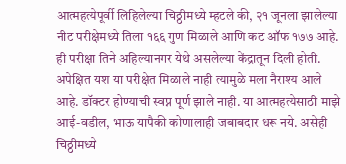आत्महत्येपूर्वी लिहिलेल्या चिठ्ठीमध्ये म्हटले की, २१ जूनला झालेल्या नीट परीक्षेमध्ये तिला १६६ गुण मिळाले आणि कट ऑफ १७७ आहे. ही परीक्षा तिने अहिल्यानगर येथे असलेल्या केंद्रातून दिली होती. अपेक्षित यश या परीक्षेत मिळाले नाही त्यामुळे मला नैराश्य आले आहे. डॉक्टर होण्याची स्वप्न पूर्ण झाले नाही. या आत्महत्येसाठी माझे आई-वडील, भाऊ यापैकी कोणालाही जबाबदार धरू नये. असेही चिठ्ठीमध्ये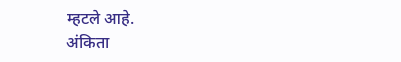म्हटले आहे.
अंकिता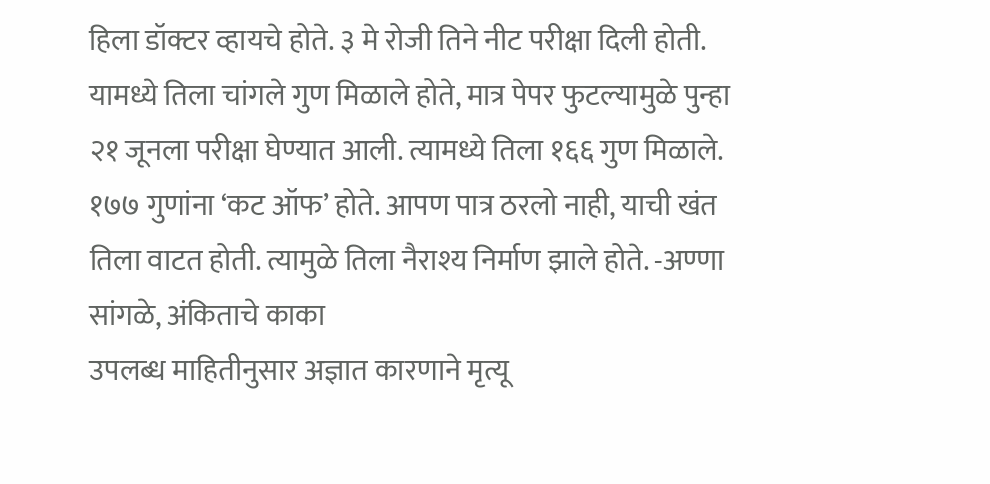हिला डॉक्टर व्हायचे होते. ३ मे रोजी तिने नीट परीक्षा दिली होती. यामध्ये तिला चांगले गुण मिळाले होते, मात्र पेपर फुटल्यामुळे पुन्हा २१ जूनला परीक्षा घेण्यात आली. त्यामध्ये तिला १६६ गुण मिळाले. १७७ गुणांना ‘कट ऑफ’ होते. आपण पात्र ठरलो नाही, याची खंत तिला वाटत होती. त्यामुळे तिला नैराश्य निर्माण झाले होते. -अण्णा सांगळे, अंकिताचे काका
उपलब्ध माहितीनुसार अज्ञात कारणाने मृत्यू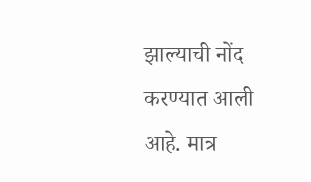झाल्याची नोंद करण्यात आली आहे. मात्र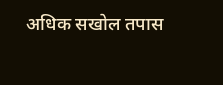अधिक सखोल तपास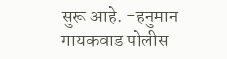सुरू आहे. -हनुमान गायकवाड पोलीस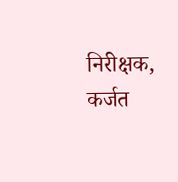निरीक्षक, कर्जत